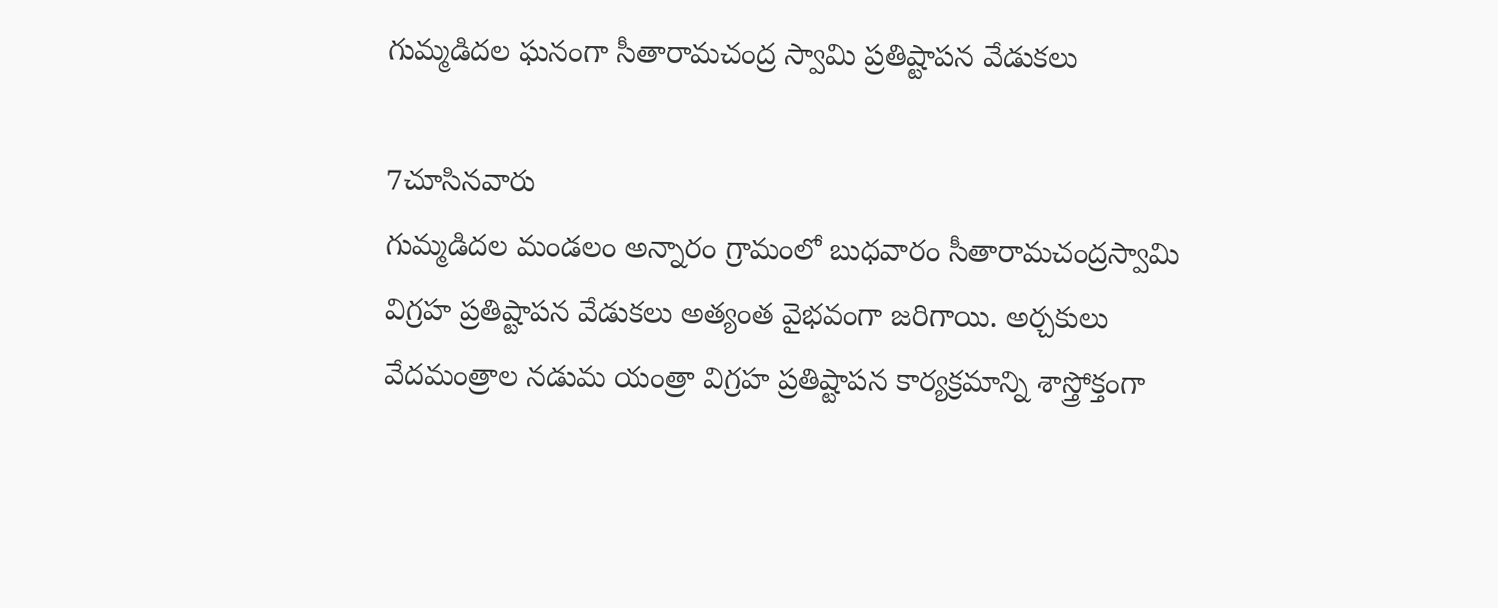గుమ్మడిదల ఘనంగా సీతారామచంద్ర స్వామి ప్రతిష్టాపన వేడుకలు

7చూసినవారు
గుమ్మడిదల మండలం అన్నారం గ్రామంలో బుధవారం సీతారామచంద్రస్వామి విగ్రహ ప్రతిష్టాపన వేడుకలు అత్యంత వైభవంగా జరిగాయి. అర్చకులు వేదమంత్రాల నడుమ యంత్రా విగ్రహ ప్రతిష్టాపన కార్యక్రమాన్ని శాస్త్రోక్తంగా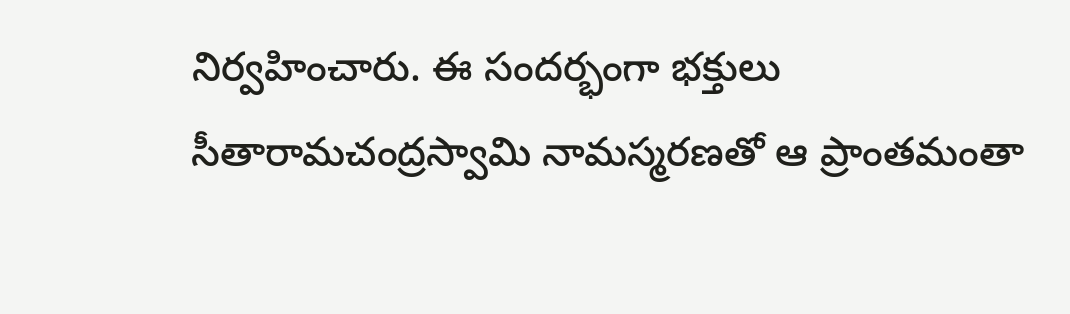నిర్వహించారు. ఈ సందర్భంగా భక్తులు సీతారామచంద్రస్వామి నామస్మరణతో ఆ ప్రాంతమంతా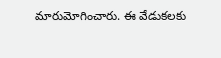మారుమోగించారు. ఈ వేడుకలకు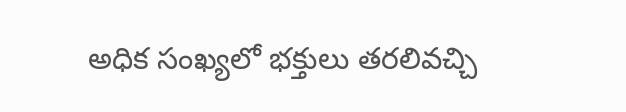అధిక సంఖ్యలో భక్తులు తరలివచ్చి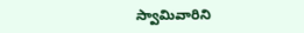స్వామివారిని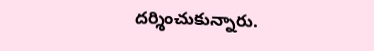దర్శించుకున్నారు.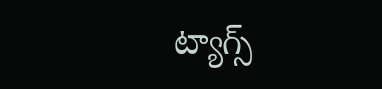ట్యాగ్స్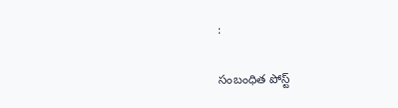:

సంబంధిత పోస్ట్